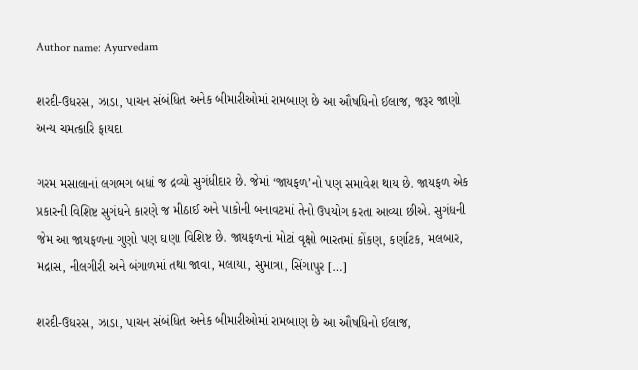Author name: Ayurvedam

શરદી-ઉધરસ, ઝાડા, પાચન સંબંધિત અનેક બીમારીઓમાં રામબાણ છે આ ઔષધિનો ઈલાજ, જરૂર જાણો અન્ય ચમત્કારિ ફાયદા

ગરમ મસાલાનાં લગભગ બધાં જ દ્રવ્યો સુગંધીદાર છે. જેમાં ‘જાયફળ’નો પણ સમાવેશ થાય છે. જાયફળ એક પ્રકારની વિશિષ્ટ સુગંધને કારણે જ મીઠાઈ અને પાકોની બનાવટમાં તેનો ઉપયોગ કરતા આવ્યા છીએ. સુગંધની જેમ આ જાયફળના ગુણો પણ ઘણા વિશિષ્ટ છે. જાયફળનાં મોટાં વૃક્ષો ભારતમાં કોંકણ, કર્ણાટક, મલબાર, મદ્રાસ, નીલગીરી અને બંગાળમાં તથા જાવા, મલાયા, સુમાત્રા, સિંગાપુર […]

શરદી-ઉધરસ, ઝાડા, પાચન સંબંધિત અનેક બીમારીઓમાં રામબાણ છે આ ઔષધિનો ઈલાજ,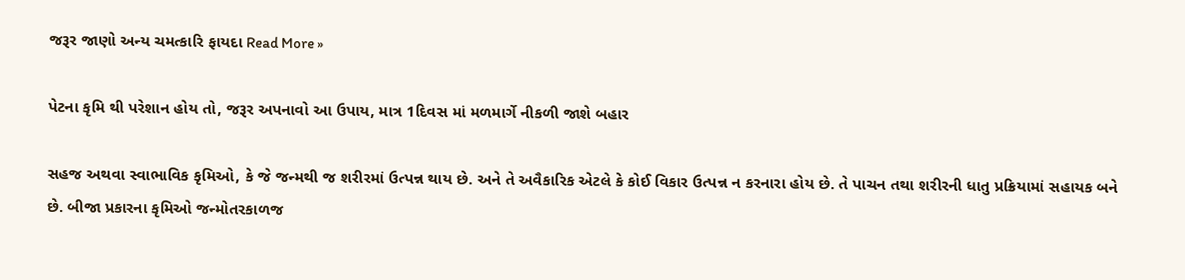જરૂર જાણો અન્ય ચમત્કારિ ફાયદા Read More »

પેટના કૃમિ થી પરેશાન હોય તો, જરૂર અપનાવો આ ઉપાય, માત્ર 1દિવસ માં મળમાર્ગે નીકળી જાશે બહાર

સહજ અથવા સ્વાભાવિક કૃમિઓ, કે જે જન્મથી જ શરીરમાં ઉત્પન્ન થાય છે. અને તે અવૈકારિક એટલે કે કોઈ વિકાર ઉત્પન્ન ન કરનારા હોય છે. તે પાચન તથા શરીરની ધાતુ પ્રક્રિયામાં સહાયક બને છે. બીજા પ્રકારના કૃમિઓ જન્મોતરકાળજ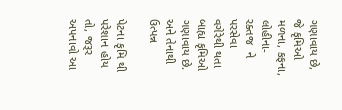ગણાવાય છે, જે કૃમિઓ મળના, કફના, લોહીના-રક્તજ  ને પરસેવા વગેરેથી થતા બાહ્ય કૃમિઓ ગણાવાય છે. અને તેનાથી ઉત્પન્ન

પેટના કૃમિ થી પરેશાન હોય તો, જરૂર અપનાવો આ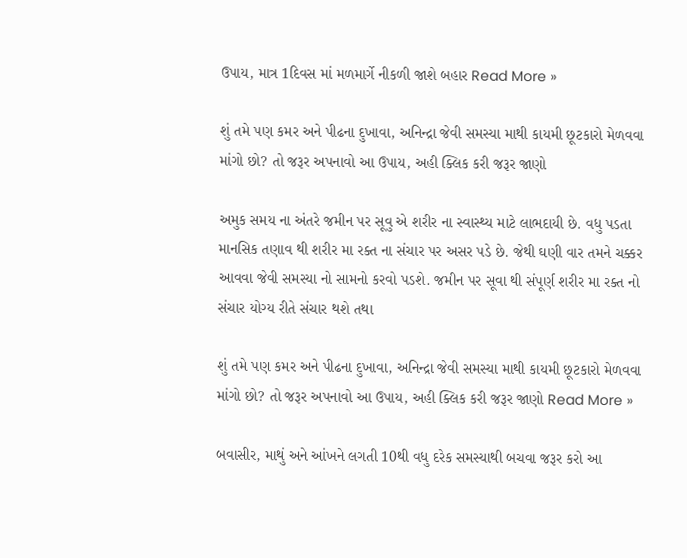ઉપાય, માત્ર 1દિવસ માં મળમાર્ગે નીકળી જાશે બહાર Read More »

શું તમે પણ કમર અને પીઢના દુખાવા, અનિન્દ્રા જેવી સમસ્યા માથી કાયમી છૂટકારો મેળવવા માંગો છો? તો જરૂર અપનાવો આ ઉપાય, અહી ક્લિક કરી જરૂર જાણો

અમુક સમય ના અંતરે જમીન પર સૂવુ એ શરીર ના સ્વાસ્થ્ય માટે લાભદાયી છે. વધુ પડતા માનસિક તણાવ થી શરીર મા રક્ત ના સંચાર પર અસર પડે છે. જેથી ઘણી વાર તમને ચક્કર આવવા જેવી સમસ્યા નો સામનો કરવો પડશે. જમીન પર સૂવા થી સંપૂર્ણ શરીર મા રક્ત નો સંચાર યોગ્ય રીતે સંચાર થશે તથા

શું તમે પણ કમર અને પીઢના દુખાવા, અનિન્દ્રા જેવી સમસ્યા માથી કાયમી છૂટકારો મેળવવા માંગો છો? તો જરૂર અપનાવો આ ઉપાય, અહી ક્લિક કરી જરૂર જાણો Read More »

બવાસીર, માથું અને આંખને લગતી 10થી વધુ દરેક સમસ્યાથી બચવા જરૂર કરો આ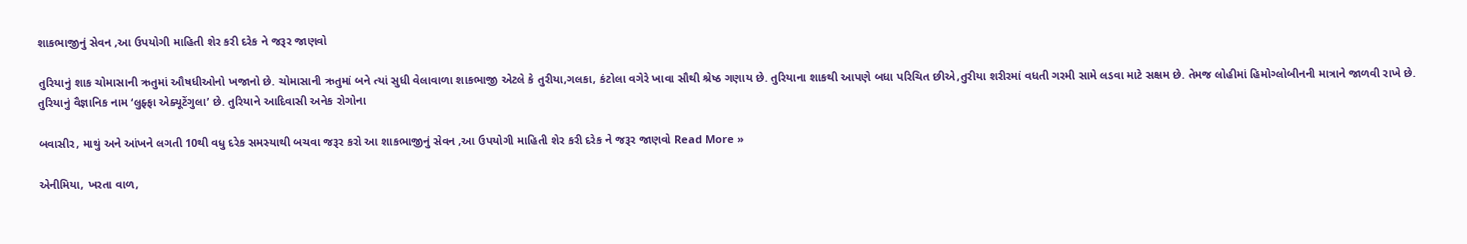શાકભાજીનું સેવન ,આ ઉપયોગી માહિતી શેર કરી દરેક ને જરૂર જાણવો

તુરિયાનું શાક ચોમાસાની ઋતુમાં ઔષધીઓનો ખજાનો છે. ચોમાસાની ઋતુમાં બને ત્યાં સુધી વેલાવાળા શાકભાજી એટલે કે તુરીયા,ગલકા, કંટોલા વગેરે ખાવા સૌથી શ્રેષ્ઠ ગણાય છે. તુરિયાના શાકથી આપણે બધા પરિચિત છીએ,તુરીયા શરીરમાં વધતી ગરમી સામે લડવા માટે સક્ષમ છે. તેમજ લોહીમાં હિમોગ્લોબીનની માત્રાને જાળવી રાખે છે. તુરિયાનું વૈજ્ઞાનિક નામ ‘લુફ્ફા એક્યૂટેંગુલા’ છે. તુરિયાને આદિવાસી અનેક રોગોના

બવાસીર, માથું અને આંખને લગતી 10થી વધુ દરેક સમસ્યાથી બચવા જરૂર કરો આ શાકભાજીનું સેવન ,આ ઉપયોગી માહિતી શેર કરી દરેક ને જરૂર જાણવો Read More »

એનીમિયા, ખરતા વાળ,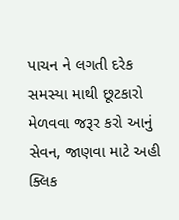પાચન ને લગતી દરેક સમસ્યા માથી છૂટકારો મેળવવા જરૂર કરો આનું સેવન, જાણવા માટે અહી ક્લિક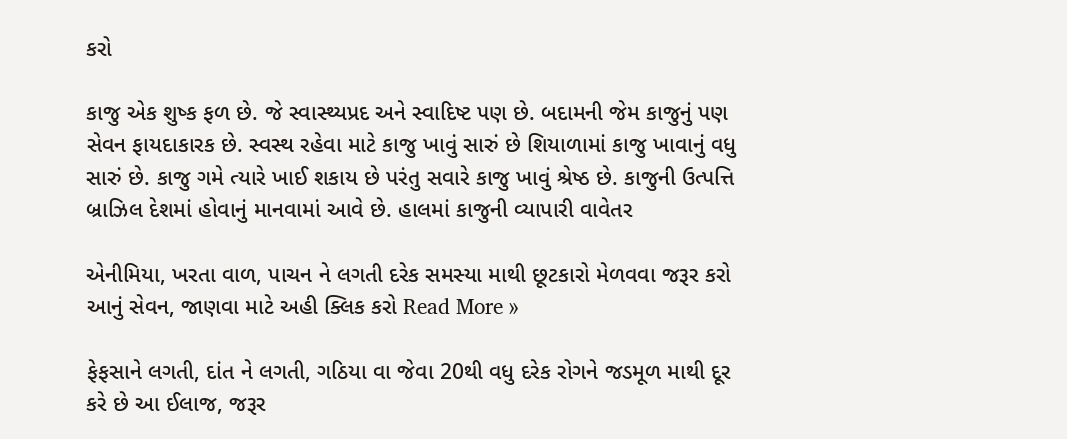કરો

કાજુ એક શુષ્ક ફળ છે. જે સ્વાસ્થ્યપ્રદ અને સ્વાદિષ્ટ પણ છે. બદામની જેમ કાજુનું પણ સેવન ફાયદાકારક છે. સ્વસ્થ રહેવા માટે કાજુ ખાવું સારું છે શિયાળામાં કાજુ ખાવાનું વધુ સારું છે. કાજુ ગમે ત્યારે ખાઈ શકાય છે પરંતુ સવારે કાજુ ખાવું શ્રેષ્ઠ છે. કાજુની ઉત્પત્તિ બ્રાઝિલ દેશમાં હોવાનું માનવામાં આવે છે. હાલમાં કાજુની વ્યાપારી વાવેતર

એનીમિયા, ખરતા વાળ, પાચન ને લગતી દરેક સમસ્યા માથી છૂટકારો મેળવવા જરૂર કરો આનું સેવન, જાણવા માટે અહી ક્લિક કરો Read More »

ફેફસાને લગતી, દાંત ને લગતી, ગઠિયા વા જેવા 20થી વધુ દરેક રોગને જડમૂળ માથી દૂર કરે છે આ ઈલાજ, જરૂર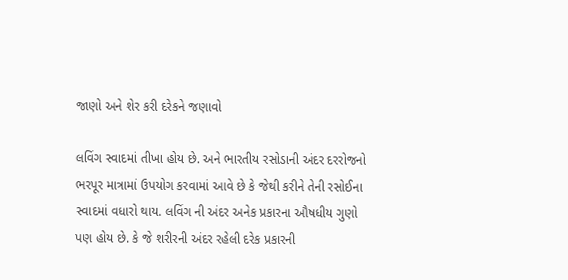જાણો અને શેર કરી દરેકને જણાવો

લવિંગ સ્વાદમાં તીખા હોય છે. અને ભારતીય રસોડાની અંદર દરરોજનો ભરપૂર માત્રામાં ઉપયોગ કરવામાં આવે છે કે જેથી કરીને તેની રસોઈના સ્વાદમાં વધારો થાય. લવિંગ ની અંદર અનેક પ્રકારના ઔષધીય ગુણો પણ હોય છે. કે જે શરીરની અંદર રહેલી દરેક પ્રકારની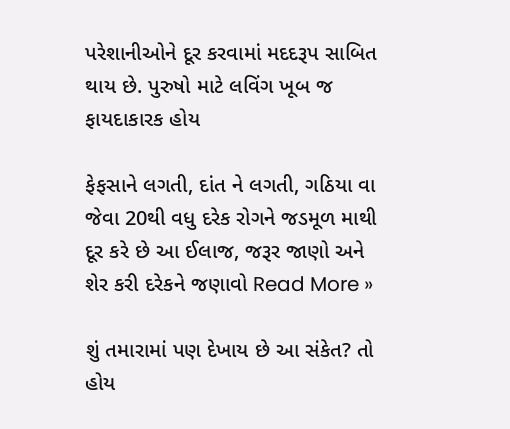પરેશાનીઓને દૂર કરવામાં મદદરૂપ સાબિત થાય છે. પુરુષો માટે લવિંગ ખૂબ જ ફાયદાકારક હોય

ફેફસાને લગતી, દાંત ને લગતી, ગઠિયા વા જેવા 20થી વધુ દરેક રોગને જડમૂળ માથી દૂર કરે છે આ ઈલાજ, જરૂર જાણો અને શેર કરી દરેકને જણાવો Read More »

શું તમારામાં પણ દેખાય છે આ સંકેત? તો હોય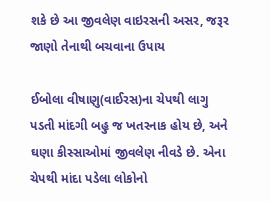શકે છે આ જીવલેણ વાઇરસની અસર, જરૂર જાણો તેનાથી બચવાના ઉપાય

ઈબોલા વીષાણુ(વાઈરસ)ના ચેપથી લાગુ પડતી માંદગી બહુ જ ખતરનાક હોય છે, અને ઘણા કીસ્સાઓમાં જીવલેણ નીવડે છે. એના ચેપથી માંદા પડેલા લોકોનો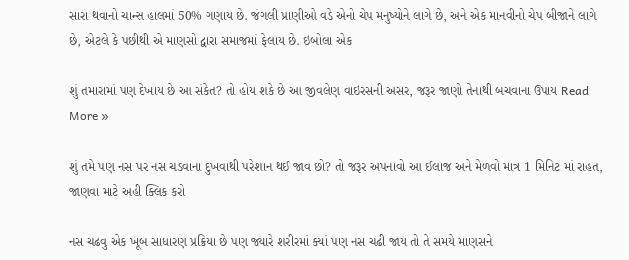સારા થવાનો ચાન્સ હાલમાં 50% ગણાય છે. જંગલી પ્રાણીઓ વડે એનો ચેપ મનુષ્યોને લાગે છે, અને એક માનવીનો ચેપ બીજાને લાગે છે, એટલે કે પછીથી એ માણસો દ્વારા સમાજમાં ફેલાય છે. ઇબોલા એક

શું તમારામાં પણ દેખાય છે આ સંકેત? તો હોય શકે છે આ જીવલેણ વાઇરસની અસર, જરૂર જાણો તેનાથી બચવાના ઉપાય Read More »

શું તમે પણ નસ પર નસ ચડવાના દુખવાથી પરેશાન થઈ જાવ છો? તો જરૂર અપનાવો આ ઈલાજ અને મેળવો માત્ર 1 મિનિટ માં રાહત, જાણવા માટે અહી ક્લિક કરો

નસ ચઢવુ એક ખૂબ સાધારણ પ્રક્રિયા છે પણ જ્યારે શરીરમાં ક્યાં પણ નસ ચઢી જાય તો તે સમયે માણસને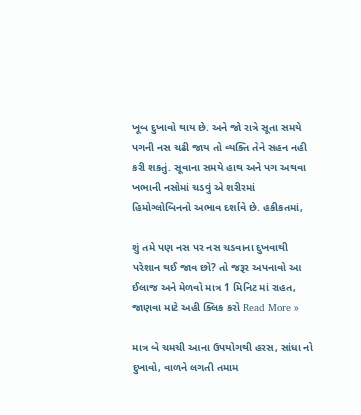ખૂબ દુખાવો થાય છે. અને જો રાત્રે સૂતા સમયે પગની નસ ચઢી જાય તો વ્યક્તિ તેને સહન નહી કરી શકતું. સૂવાના સમયે હાથ અને પગ અથવા ખભાની નસોમાં ચડવું એ શરીરમાં હિમોગ્લોબિનનો અભાવ દર્શાવે છે. હકીકતમાં,

શું તમે પણ નસ પર નસ ચડવાના દુખવાથી પરેશાન થઈ જાવ છો? તો જરૂર અપનાવો આ ઈલાજ અને મેળવો માત્ર 1 મિનિટ માં રાહત, જાણવા માટે અહી ક્લિક કરો Read More »

માત્ર બે ચમચી આના ઉપયોગથી હરસ, સાંધા નો દુખાવો, વાળને લગતી તમામ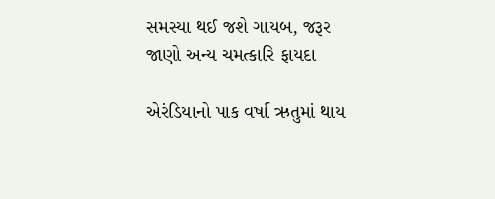સમસ્યા થઈ જશે ગાયબ, જરૂર જાણો અન્ય ચમત્કારિ ફાયદા

એરંડિયાનો પાક વર્ષા ઋતુમાં થાય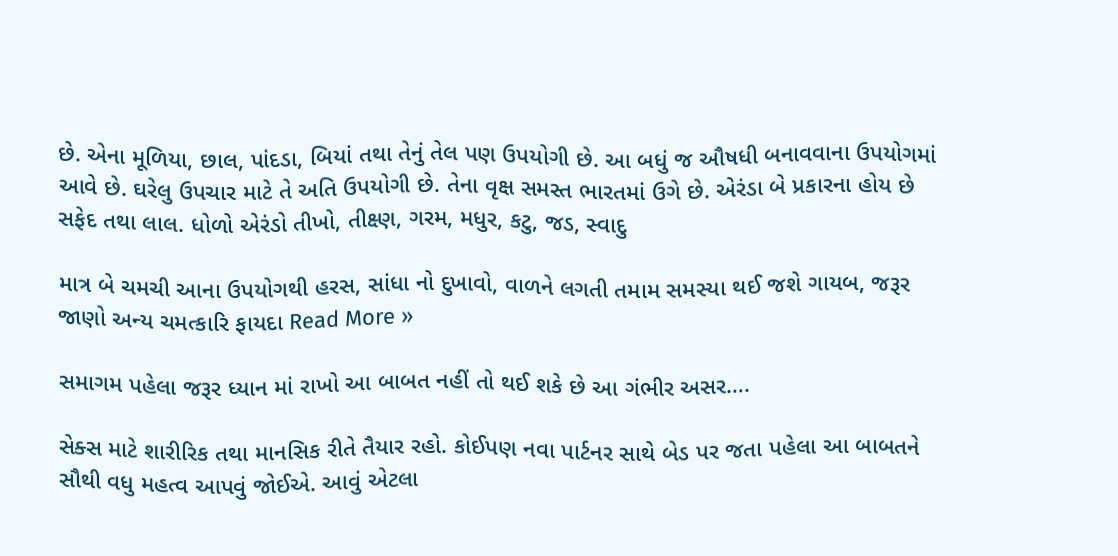છે. એના મૂળિયા, છાલ, પાંદડા, બિયાં તથા તેનું તેલ પણ ઉપયોગી છે. આ બધું જ ઔષધી બનાવવાના ઉપયોગમાં આવે છે. ઘરેલુ ઉપચાર માટે તે અતિ ઉપયોગી છે. તેના વૃક્ષ સમસ્ત ભારતમાં ઉગે છે. એરંડા બે પ્રકારના હોય છે સફેદ તથા લાલ. ધોળો એરંડો તીખો, તીક્ષ્ણ, ગરમ, મધુર, કટુ, જડ, સ્વાદુ

માત્ર બે ચમચી આના ઉપયોગથી હરસ, સાંધા નો દુખાવો, વાળને લગતી તમામ સમસ્યા થઈ જશે ગાયબ, જરૂર જાણો અન્ય ચમત્કારિ ફાયદા Read More »

સમાગમ પહેલા જરૂર ધ્યાન માં રાખો આ બાબત નહીં તો થઈ શકે છે આ ગંભીર અસર….

સેક્સ માટે શારીરિક તથા માનસિક રીતે તૈયાર રહો. કોઈપણ નવા પાર્ટનર સાથે બેડ પર જતા પહેલા આ બાબતને સૌથી વધુ મહત્વ આપવું જોઈએ. આવું એટલા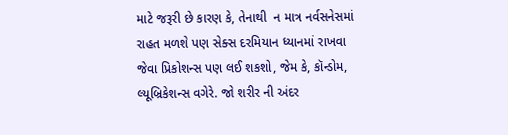માટે જરૂરી છે કારણ કે, તેનાથી  ન માત્ર નર્વસનેસમાં રાહત મળશે પણ સેક્સ દરમિયાન ધ્યાનમાં રાખવા જેવા પ્રિકોશન્સ પણ લઈ શકશો, જેમ કે, કૉન્ડોમ, લ્યૂબ્રિકેશન્સ વગેરે. જો શરીર ની અંદર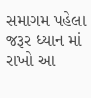સમાગમ પહેલા જરૂર ધ્યાન માં રાખો આ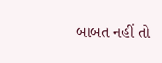બાબત નહીં તો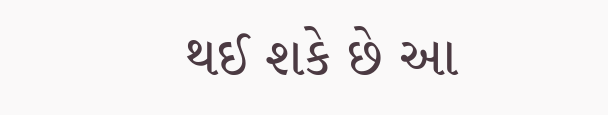થઈ શકે છે આ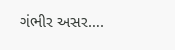ગંભીર અસર….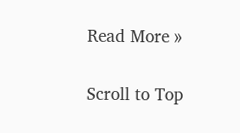Read More »

Scroll to Top